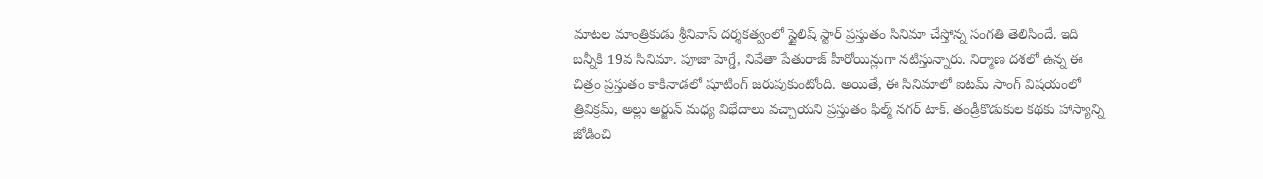మాటల మాంత్రికుడు శ్రీనివాస్ దర్శకత్వంలో స్టైలిష్ స్టార్ ప్రస్తుతం సినిమా చేస్తోన్న సంగతి తెలిసిందే. ఇది బన్నీకి 19వ సినిమా. పూజా హెగ్డే, నివేతా పేతురాజ్ హీరోయిన్లుగా నటిస్తున్నారు. నిర్మాణ దశలో ఉన్న ఈ చిత్రం ప్రస్తుతం కాకినాడలో షూటింగ్ జరుపుకుంటోంది. అయితే, ఈ సినిమాలో ఐటమ్ సాంగ్ విషయంలో త్రివిక్రమ్, అల్లు అర్జున్ మధ్య విభేదాలు వచ్చాయని ప్రస్తుతం ఫిల్మ్ నగర్ టాక్. తండ్రీకొడుకుల కథకు హాస్యాన్ని జోడించి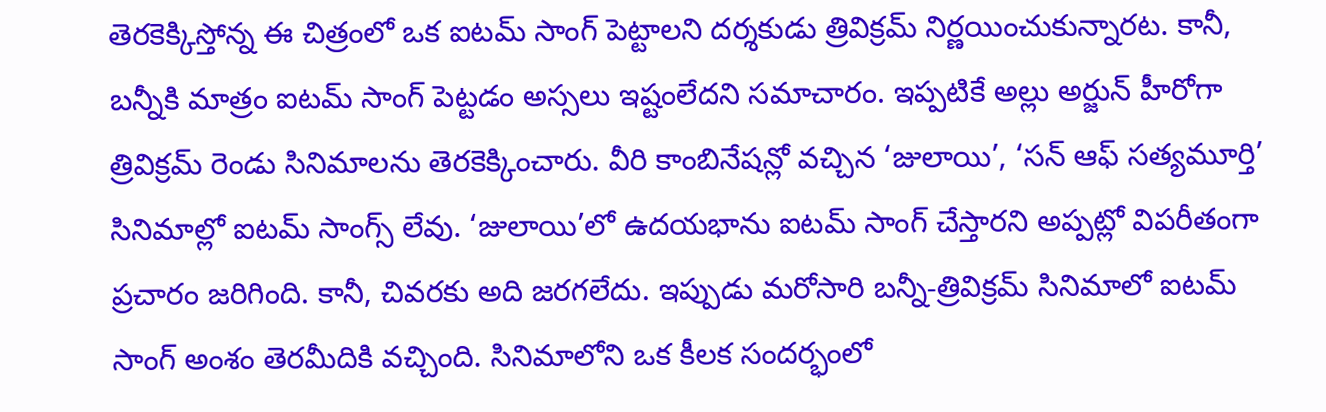తెరకెక్కిస్తోన్న ఈ చిత్రంలో ఒక ఐటమ్ సాంగ్ పెట్టాలని దర్శకుడు త్రివిక్రమ్ నిర్ణయించుకున్నారట. కానీ, బన్నీకి మాత్రం ఐటమ్ సాంగ్ పెట్టడం అస్సలు ఇష్టంలేదని సమాచారం. ఇప్పటికే అల్లు అర్జున్ హీరోగా త్రివిక్రమ్ రెండు సినిమాలను తెరకెక్కించారు. వీరి కాంబినేషన్లో వచ్చిన ‘జులాయి’, ‘సన్ ఆఫ్ సత్యమూర్తి’ సినిమాల్లో ఐటమ్ సాంగ్స్ లేవు. ‘జులాయి’లో ఉదయభాను ఐటమ్ సాంగ్ చేస్తారని అప్పట్లో విపరీతంగా ప్రచారం జరిగింది. కానీ, చివరకు అది జరగలేదు. ఇప్పుడు మరోసారి బన్నీ-త్రివిక్రమ్ సినిమాలో ఐటమ్ సాంగ్ అంశం తెరమీదికి వచ్చింది. సినిమాలోని ఒక కీలక సందర్భంలో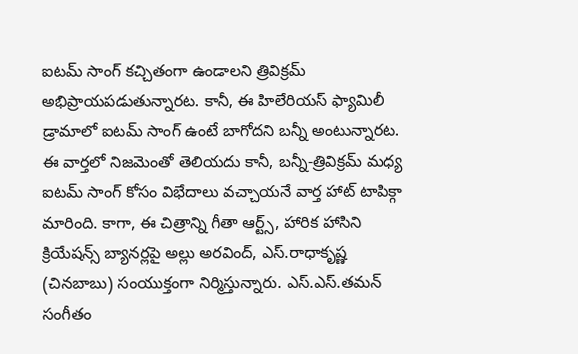ఐటమ్ సాంగ్ కచ్చితంగా ఉండాలని త్రివిక్రమ్ అభిప్రాయపడుతున్నారట. కానీ, ఈ హిలేరియస్ ఫ్యామిలీ డ్రామాలో ఐటమ్ సాంగ్ ఉంటే బాగోదని బన్నీ అంటున్నారట. ఈ వార్తలో నిజమెంతో తెలియదు కానీ, బన్నీ-త్రివిక్రమ్ మధ్య ఐటమ్ సాంగ్ కోసం విభేదాలు వచ్చాయనే వార్త హాట్ టాపిక్గా మారింది. కాగా, ఈ చిత్రాన్ని గీతా ఆర్ట్స్, హారిక హాసిని క్రియేషన్స్ బ్యానర్లపై అల్లు అరవింద్, ఎస్.రాధాకృష్ణ (చినబాబు) సంయుక్తంగా నిర్మిస్తున్నారు. ఎస్.ఎస్.తమన్ సంగీతం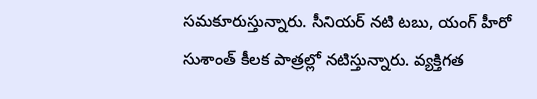సమకూరుస్తున్నారు. సీనియర్ నటి టబు, యంగ్ హీరో సుశాంత్ కీలక పాత్రల్లో నటిస్తున్నారు. వ్యక్తిగత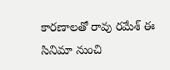కారణాలతో రావు రమేశ్ ఈ సినిమా నుంచి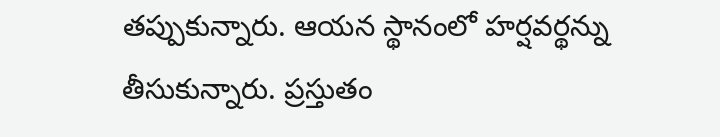తప్పుకున్నారు. ఆయన స్థానంలో హర్షవర్థన్ను తీసుకున్నారు. ప్రస్తుతం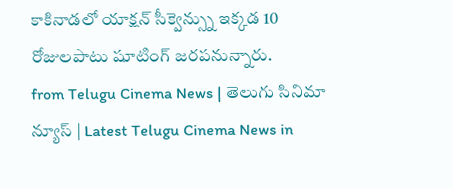కాకినాడలో యాక్షన్ సీక్వెన్స్ను ఇక్కడ 10 రోజులపాటు షూటింగ్ జరపనున్నారు.
from Telugu Cinema News | తెలుగు సినిమా న్యూస్ | Latest Telugu Cinema News in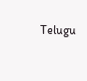Telugu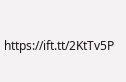https://ift.tt/2KtTv5P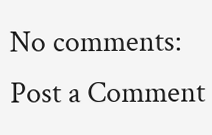No comments:
Post a Comment